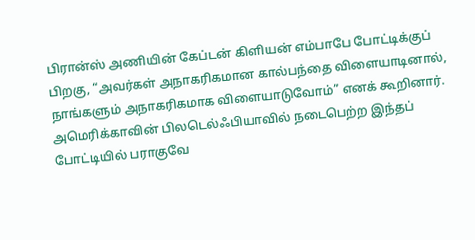பிரான்ஸ் அணியின் கேப்டன் கிளியன் எம்பாபே போட்டிக்குப் பிறகு, “அவர்கள் அநாகரிகமான கால்பந்தை விளையாடினால், நாங்களும் அநாகரிகமாக விளையாடுவோம்” எனக் கூறினார்.
அமெரிக்காவின் பிலடெல்ஃபியாவில் நடைபெற்ற இந்தப் போட்டியில் பராகுவே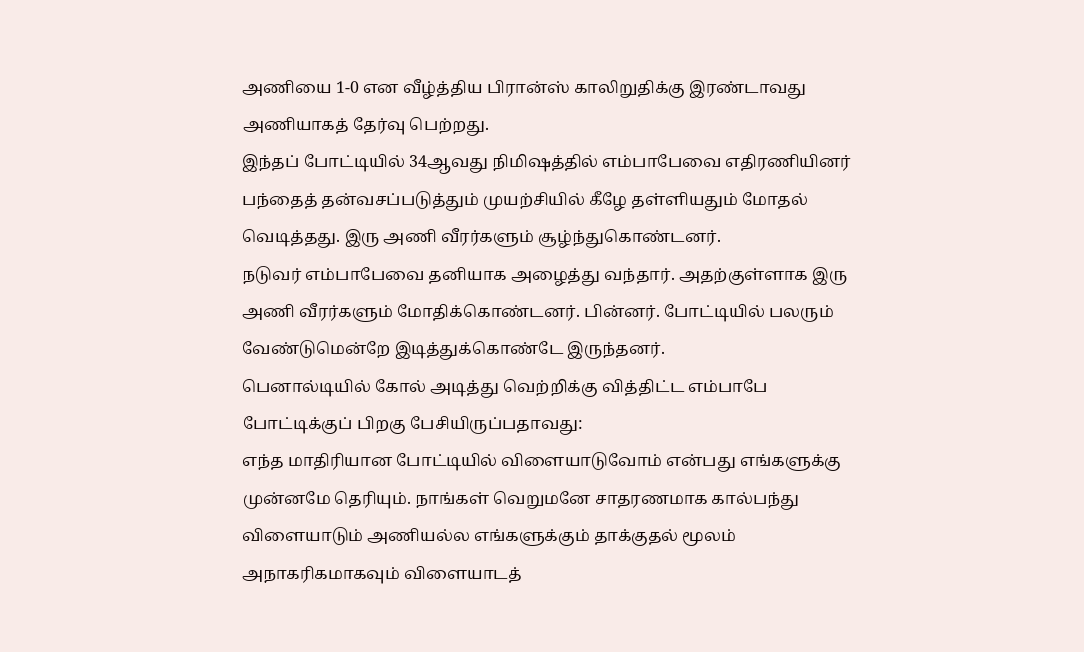அணியை 1-0 என வீழ்த்திய பிரான்ஸ் காலிறுதிக்கு இரண்டாவது அணியாகத் தேர்வு பெற்றது.
இந்தப் போட்டியில் 34ஆவது நிமிஷத்தில் எம்பாபேவை எதிரணியினர் பந்தைத் தன்வசப்படுத்தும் முயற்சியில் கீழே தள்ளியதும் மோதல் வெடித்தது. இரு அணி வீரர்களும் சூழ்ந்துகொண்டனர்.
நடுவர் எம்பாபேவை தனியாக அழைத்து வந்தார். அதற்குள்ளாக இரு அணி வீரர்களும் மோதிக்கொண்டனர். பின்னர். போட்டியில் பலரும் வேண்டுமென்றே இடித்துக்கொண்டே இருந்தனர்.
பெனால்டியில் கோல் அடித்து வெற்றிக்கு வித்திட்ட எம்பாபே போட்டிக்குப் பிறகு பேசியிருப்பதாவது:
எந்த மாதிரியான போட்டியில் விளையாடுவோம் என்பது எங்களுக்கு முன்னமே தெரியும். நாங்கள் வெறுமனே சாதரணமாக கால்பந்து விளையாடும் அணியல்ல எங்களுக்கும் தாக்குதல் மூலம் அநாகரிகமாகவும் விளையாடத்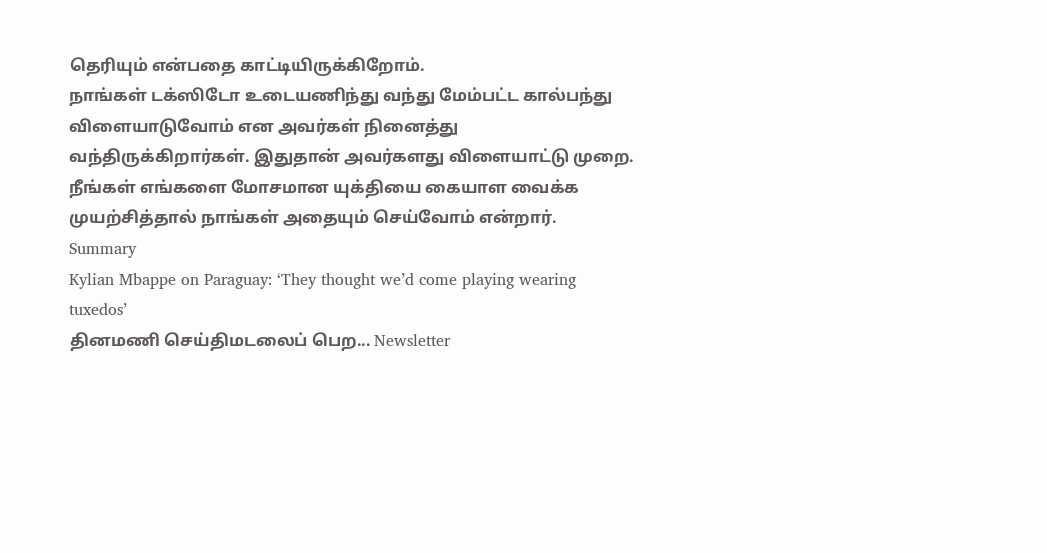தெரியும் என்பதை காட்டியிருக்கிறோம்.
நாங்கள் டக்ஸிடோ உடையணிந்து வந்து மேம்பட்ட கால்பந்து விளையாடுவோம் என அவர்கள் நினைத்து வந்திருக்கிறார்கள். இதுதான் அவர்களது விளையாட்டு முறை. நீங்கள் எங்களை மோசமான யுக்தியை கையாள வைக்க முயற்சித்தால் நாங்கள் அதையும் செய்வோம் என்றார்.
Summary
Kylian Mbappe on Paraguay: ‘They thought we’d come playing wearing tuxedos’
தினமணி செய்திமடலைப் பெற... Newsletter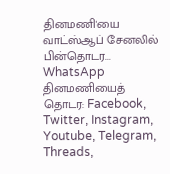தினமணி'யை வாட்ஸ்ஆப் சேனலில் பின்தொடர... WhatsApp
தினமணியைத் தொடர: Facebook, Twitter, Instagram, Youtube, Telegram, Threads,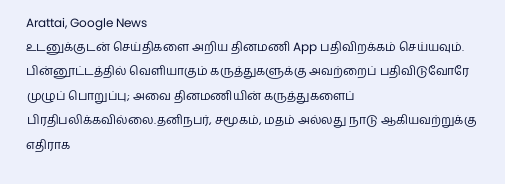Arattai, Google News
உடனுக்குடன் செய்திகளை அறிய தினமணி App பதிவிறக்கம் செய்யவும்.
பின்னூட்டத்தில் வெளியாகும் கருத்துகளுக்கு அவற்றைப் பதிவிடுவோரே முழுப் பொறுப்பு; அவை தினமணியின் கருத்துகளைப் பிரதிபலிக்கவில்லை.தனிநபர், சமூகம், மதம் அல்லது நாடு ஆகியவற்றுக்கு எதிராக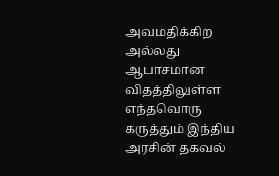அவமதிக்கிற அல்லது ஆபாசமான விதத்திலுள்ள எந்தவொரு கருத்தும் இந்திய அரசின் தகவல்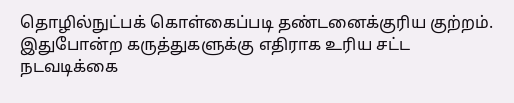தொழில்நுட்பக் கொள்கைப்படி தண்டனைக்குரிய குற்றம். இதுபோன்ற கருத்துகளுக்கு எதிராக உரிய சட்ட நடவடிக்கை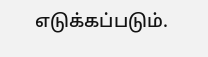எடுக்கப்படும்.